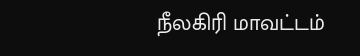நீலகிரி மாவட்டம்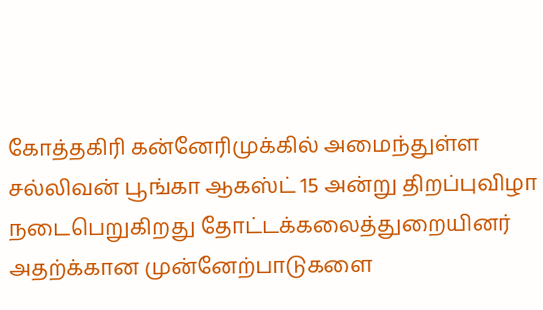கோத்தகிரி கன்னேரிமுக்கில் அமைந்துள்ள சல்லிவன் பூங்கா ஆகஸ்ட் 15 அன்று திறப்புவிழா நடைபெறுகிறது தோட்டக்கலைத்துறையினர் அதற்க்கான முன்னேற்பாடுகளை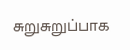சுறுசுறுப்பாக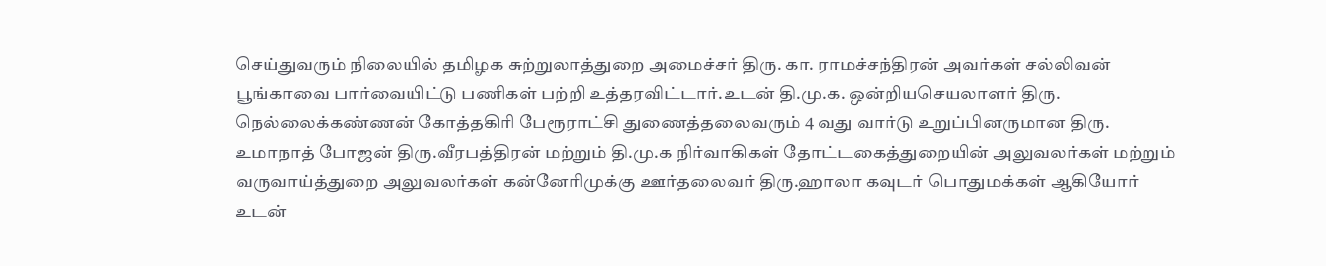செய்துவரும் நிலையில் தமிழக சுற்றுலாத்துறை அமைச்சர் திரு. கா. ராமச்சந்திரன் அவர்கள் சல்லிவன் பூங்காவை பார்வையிட்டு பணிகள் பற்றி உத்தரவிட்டார்.உடன் தி.மு.க. ஒன்றியசெயலாளர் திரு. நெல்லைக்கண்ணன் கோத்தகிரி பேரூராட்சி துணைத்தலைவரும் 4 வது வார்டு உறுப்பினருமான திரு. உமாநாத் போஜன் திரு.வீரபத்திரன் மற்றும் தி.மு.க நிர்வாகிகள் தோட்டகைத்துறையின் அலுவலர்கள் மற்றும் வருவாய்த்துறை அலுவலர்கள் கன்னேரிமுக்கு ஊர்தலைவர் திரு.ஹாலா கவுடர் பொதுமக்கள் ஆகியோர் உடன்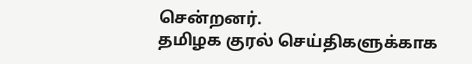சென்றனர்.
தமிழக குரல் செய்திகளுக்காக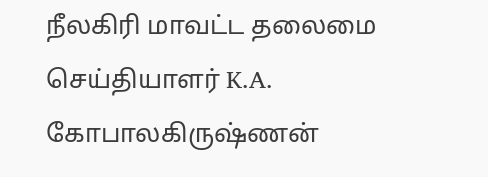நீலகிரி மாவட்ட தலைமை செய்தியாளர் K.A. கோபாலகிருஷ்ணன்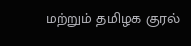மற்றும் தமிழக குரல்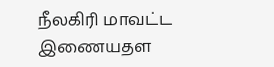நீலகிரி மாவட்ட இணையதள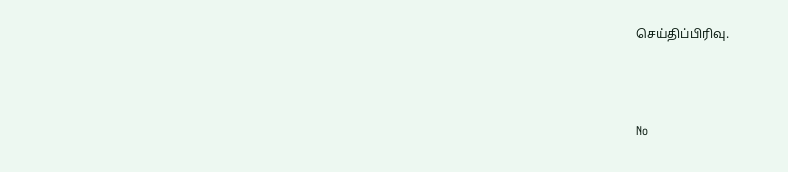செய்திப்பிரிவு.



No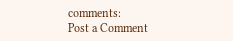comments:
Post a Comment